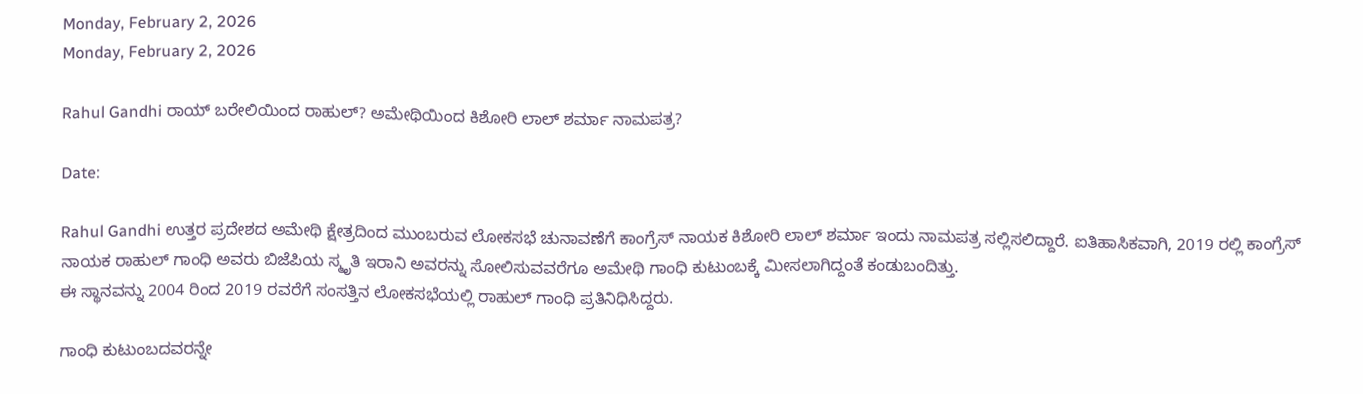Monday, February 2, 2026
Monday, February 2, 2026

Rahul Gandhi ರಾಯ್ ಬರೇಲಿಯಿಂದ ರಾಹುಲ್? ಅಮೇಥಿಯಿಂದ ಕಿಶೋರಿ ಲಾಲ್ ಶರ್ಮಾ ನಾಮಪತ್ರ?

Date:

Rahul Gandhi ಉತ್ತರ ಪ್ರದೇಶದ ಅಮೇಥಿ ಕ್ಷೇತ್ರದಿಂದ ಮುಂಬರುವ ಲೋಕಸಭೆ ಚುನಾವಣೆಗೆ ಕಾಂಗ್ರೆಸ್ ನಾಯಕ ಕಿಶೋರಿ ಲಾಲ್ ಶರ್ಮಾ ಇಂದು ನಾಮಪತ್ರ ಸಲ್ಲಿಸಲಿದ್ದಾರೆ. ಐತಿಹಾಸಿಕವಾಗಿ, 2019 ರಲ್ಲಿ ಕಾಂಗ್ರೆಸ್ ನಾಯಕ ರಾಹುಲ್ ಗಾಂಧಿ ಅವರು ಬಿಜೆಪಿಯ ಸ್ಮೃತಿ ಇರಾನಿ ಅವರನ್ನು ಸೋಲಿಸುವವರೆಗೂ ಅಮೇಥಿ ಗಾಂಧಿ ಕುಟುಂಬಕ್ಕೆ ಮೀಸಲಾಗಿದ್ದಂತೆ ಕಂಡುಬಂದಿತ್ತು.
ಈ ಸ್ಥಾನವನ್ನು 2004 ರಿಂದ 2019 ರವರೆಗೆ ಸಂಸತ್ತಿನ ಲೋಕಸಭೆಯಲ್ಲಿ ರಾಹುಲ್ ಗಾಂಧಿ ಪ್ರತಿನಿಧಿಸಿದ್ದರು.

ಗಾಂಧಿ ಕುಟುಂಬದವರನ್ನೇ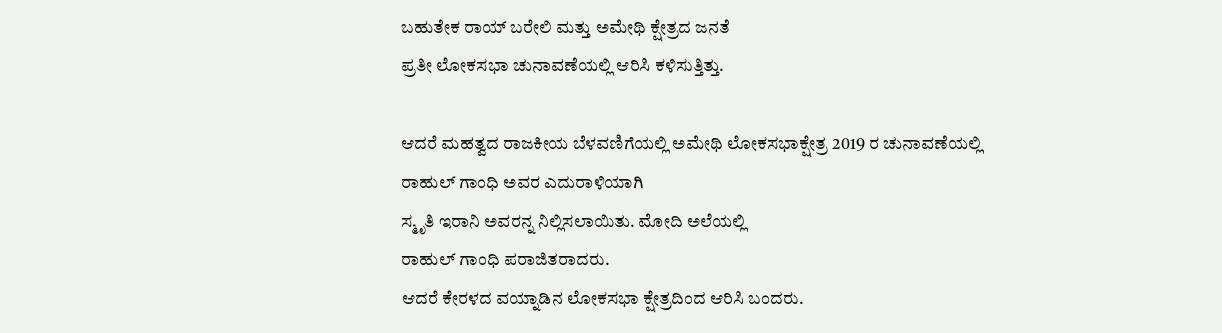ಬಹುತೇಕ ರಾಯ್ ಬರೇಲಿ ಮತ್ತು ಅಮೇಥಿ ಕ್ಷೇತ್ರದ ಜನತೆ
ಪ್ರತೀ ಲೋಕಸಭಾ ಚುನಾವಣೆಯಲ್ಲಿ‌ ಆರಿಸಿ ಕಳಿಸುತ್ತಿತ್ತು.

ಆದರೆ ಮಹತ್ವದ ರಾಜಕೀಯ ಬೆಳವಣಿಗೆಯಲ್ಲಿ ಅಮೇಥಿ ಲೋಕಸಭಾಕ್ಷೇತ್ರ 2019 ರ ಚುನಾವಣೆಯಲ್ಲಿ
ರಾಹುಲ್ ಗಾಂಧಿ ಅವರ ಎದುರಾಳಿಯಾಗಿ
ಸ್ಮೃತಿ‌ ಇರಾನಿ ‌ಅವರನ್ನ ನಿಲ್ಲಿಸಲಾಯಿತು. ಮೋದಿ ಅಲೆಯಲ್ಲಿ
ರಾಹುಲ್ ಗಾಂಧಿ ಪರಾಜಿತರಾದರು.
ಆದರೆ ಕೇರಳದ ವಯ್ನಾಡಿನ ಲೋಕಸಭಾ ಕ್ಷೇತ್ರದಿಂದ ಆರಿಸಿ ಬಂದರು.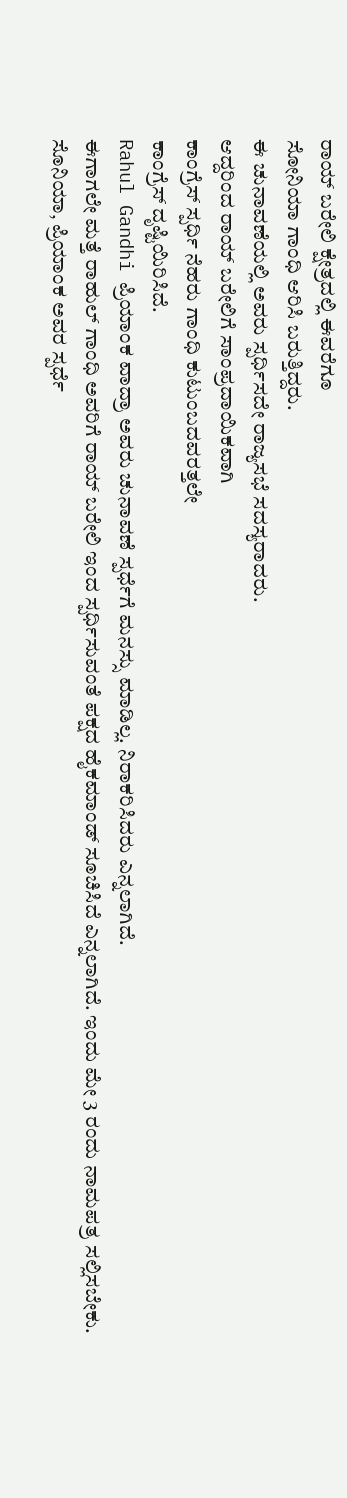ರಾಯ್ ಬರೇಲಿ ಕ್ಷೇತ್ರದಲ್ಲಿ ಈವರೆಗೂ
ಸೋನಿಯಾ ಗಾಂಧಿ ಆರಿಸಿ ಬರುತ್ತಿದ್ದರು.
ಈ ಚುನಾವಣೆಯಲ್ಲಿ ಅವರು ಸ್ಪರ್ಧಿಸದೇ ರಾಜ್ಯಸಭೆ ಸದಸ್ಯರಾದರು.
ಆದ್ದರಿಂದ ರಾಯ್ ಬರೇಲಿಗೆ ಸಾಂಪ್ರದಾಯಿಕವಾಗಿ
ಕಾಂಗ್ರೆಸ್ ಸ್ಪರ್ಧಿ ನೆಹರು ಗಾಂಧಿ ಕುಟುಂಬದವರತ್ತಲೇ
ಕಾಂಗ್ರೆಸ್ ದೃಷ್ಟಿಯಿರಿಸಿದೆ.
Rahul Gandhi ಪ್ರಿಯಾಂಕ ವಾದ್ರಾ ಅವರು ಚುನಾವಣೆ ಸ್ಪರ್ಧೆಗೆ ಮನಸ್ಸು ಮಾಡಿಲ್ಲ. ನಿರಾಕರಿಸಿದರು ಎನ್ನಲಾಗಿದೆ.
ಈಗಾಗಲೇ ಮತ್ತೆ ರಾಹುಲ್ ಗಾಂಧಿ ಅವರಿಗೆ ರಾಯ್ ಬರೇಲಿ ಇಂದ ಸ್ಪರ್ಧಿಸುವಂತೆ ಪಕ್ಷದ ಹೈಕಮಾಂಡ್ ಸೂಚಿಸಿದೆ ಎನ್ನಲಾಗಿದೆ. ಇಂದು ಮೇ 3 ರಂದು ನಾಮಪತ್ರ ಸಲ್ಲಿಸಬೇಕು.
ಸೊನಿಯಾ, ಪ್ರಿಯಾಂಕ‌ ಅವರ ಸ್ಪರ್ಧೆ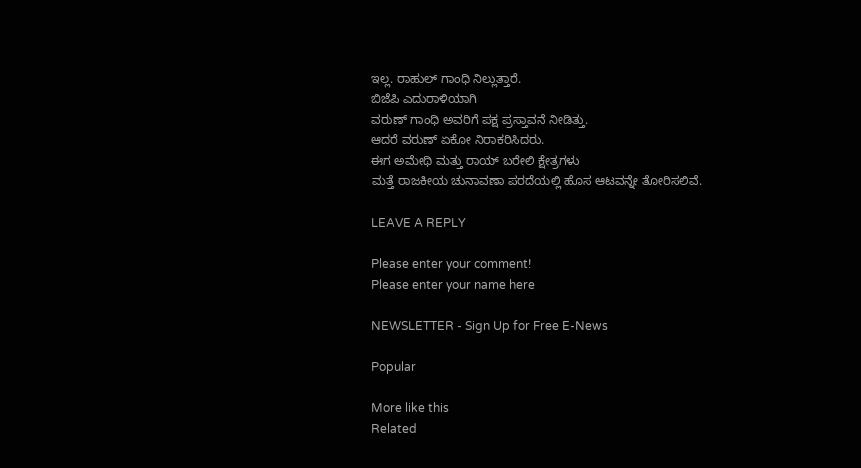ಇಲ್ಲ. ರಾಹುಲ್ ಗಾಂಧಿ ನಿಲ್ಲುತ್ತಾರೆ.
ಬಿಜೆಪಿ ಎದುರಾಳಿಯಾಗಿ
ವರುಣ್ ಗಾಂಧಿ ಅವರಿಗೆ ಪಕ್ಷ ಪ್ರಸ್ತಾವನೆ ನೀಡಿತ್ತು.
ಆದರೆ ವರುಣ್ ಏಕೋ ನಿರಾಕರಿಸಿದರು.
ಈಗ ಅಮೇಥಿ ಮತ್ತು ರಾಯ್ ಬರೇಲಿ‌ ಕ್ಷೇತ್ರಗಳು
ಮತ್ತೆ ರಾಜಕೀಯ ಚುನಾವಣಾ ಪರದೆಯಲ್ಲಿ ಹೊಸ ಆಟವನ್ನೇ ತೋರಿಸಲಿವೆ.

LEAVE A REPLY

Please enter your comment!
Please enter your name here

NEWSLETTER - Sign Up for Free E-News

Popular

More like this
Related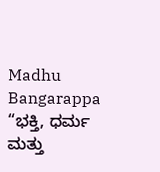Madhu Bangarappa “ಭಕ್ತಿ, ಧರ್ಮ ಮತ್ತು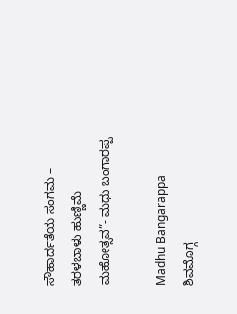ಸೌಹಾರ್ದತೆಯ ಸಂಗಮ – ತರಳಬಾಳು ಹುಣ್ಣಿಮೆ ಮಹೋತ್ಸವ”- ಮಧು ಬಂಗಾರಪ್ಪ

Madhu Bangarappa ಶಿವಮೊಗ್ಗ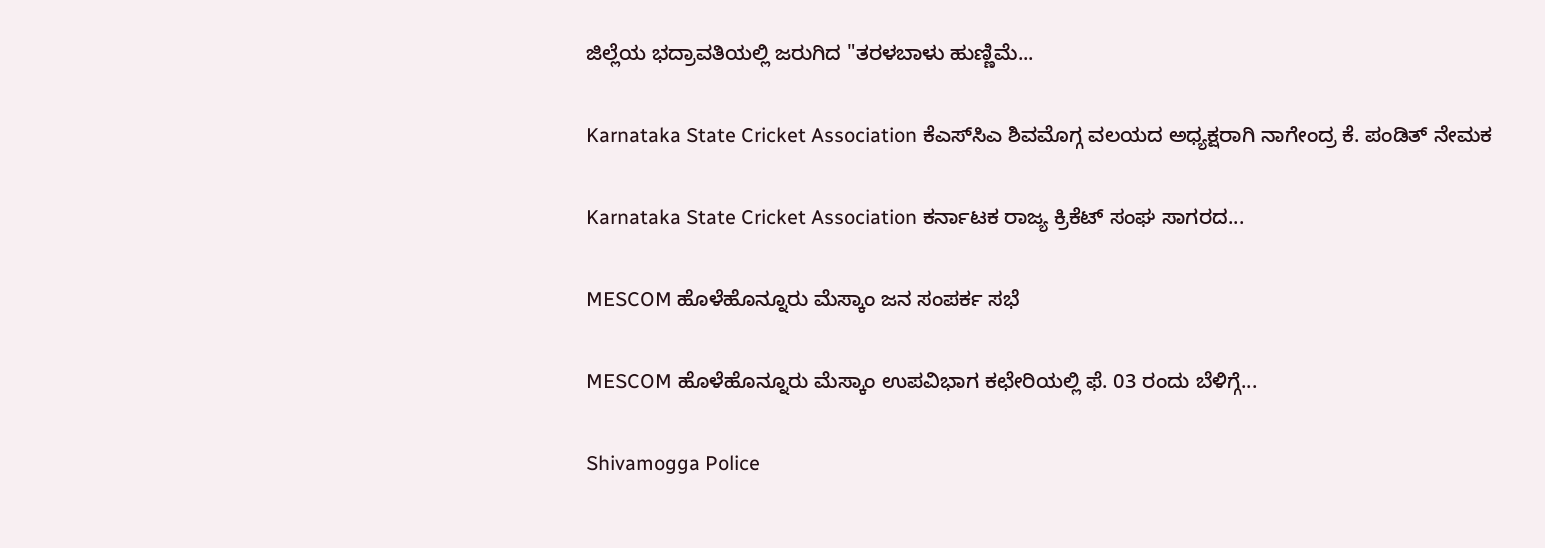ಜಿಲ್ಲೆಯ ಭದ್ರಾವತಿಯಲ್ಲಿ ಜರುಗಿದ "ತರಳಬಾಳು ಹುಣ್ಣಿಮೆ...

Karnataka State Cricket Association ಕೆಎಸ್‌ಸಿಎ ಶಿವಮೊಗ್ಗ ವಲಯದ ಅಧ್ಯಕ್ಷರಾಗಿ ನಾಗೇಂದ್ರ ಕೆ. ಪಂಡಿತ್ ನೇಮಕ

Karnataka State Cricket Association ಕರ್ನಾಟಕ ರಾಜ್ಯ ಕ್ರಿಕೆಟ್ ಸಂಘ ಸಾಗರದ...

MESCOM ಹೊಳೆಹೊನ್ನೂರು ಮೆಸ್ಕಾಂ ಜನ ಸಂಪರ್ಕ ಸಭೆ

MESCOM ಹೊಳೆಹೊನ್ನೂರು ಮೆಸ್ಕಾಂ ಉಪವಿಭಾಗ ಕಛೇರಿಯಲ್ಲಿ ಫೆ. 03 ರಂದು ಬೆಳಿಗ್ಗೆ...

Shivamogga Police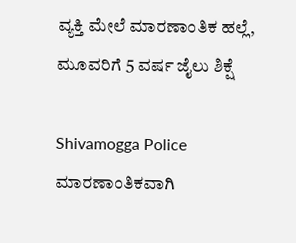ವ್ಯಕ್ತಿ ಮೇಲೆ ಮಾರಣಾಂತಿಕ ಹಲ್ಲೆ, ಮೂವರಿಗೆ 5 ವರ್ಷ ಜೈಲು ಶಿಕ್ಷೆ

Shivamogga Police ಮಾರಣಾಂತಿಕವಾಗಿ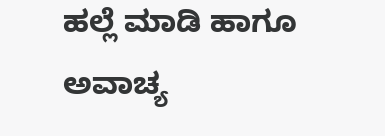ಹಲ್ಲೆ ಮಾಡಿ ಹಾಗೂ ಅವಾಚ್ಯ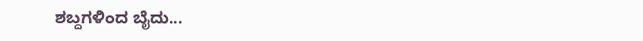ಶಬ್ದಗಳಿಂದ ಬೈದು...